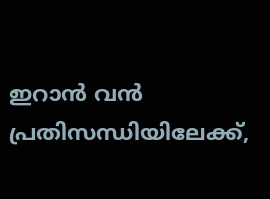ഇറാൻ വൻ പ്രതിസന്ധിയിലേക്ക്,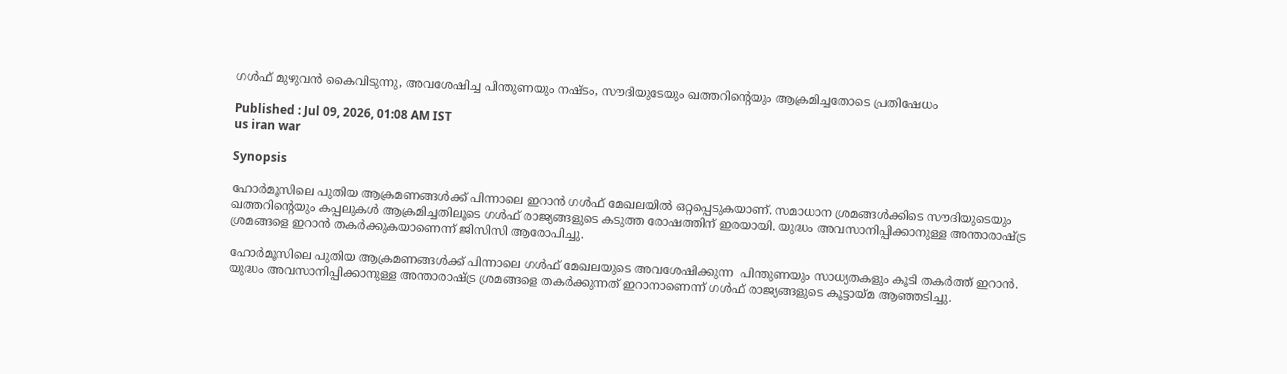ഗൾഫ് മുഴുവൻ കൈവിടുന്നു, അവശേഷിച്ച പിന്തുണയും നഷ്ടം, സൗദിയുടേയും ഖത്തറിന്റെയും ആക്രമിച്ചതോടെ പ്രതിഷേധം

Published : Jul 09, 2026, 01:08 AM IST
us iran war

Synopsis

ഹോർമൂസിലെ പുതിയ ആക്രമണങ്ങൾക്ക് പിന്നാലെ ഇറാൻ ഗൾഫ് മേഖലയിൽ ഒറ്റപ്പെടുകയാണ്. സമാധാന ശ്രമങ്ങൾക്കിടെ സൗദിയുടെയും ഖത്തറിന്റെയും കപ്പലുകൾ ആക്രമിച്ചതിലൂടെ ഗൾഫ് രാജ്യങ്ങളുടെ കടുത്ത രോഷത്തിന് ഇരയായി. യുദ്ധം അവസാനിപ്പിക്കാനുള്ള അന്താരാഷ്ട്ര ശ്രമങ്ങളെ ഇറാൻ തകർക്കുകയാണെന്ന് ജിസിസി ആരോപിച്ചു.

ഹോർമൂസിലെ പുതിയ ആക്രമണങ്ങൾക്ക് പിന്നാലെ ഗൾഫ് മേഖലയുടെ അവശേഷിക്കുന്ന  പിന്തുണയും സാധ്യതകളും കൂടി തകർത്ത് ഇറാൻ. യുദ്ധം അവസാനിപ്പിക്കാനുള്ള അന്താരാഷ്ട്ര ശ്രമങ്ങളെ തകർക്കുന്നത് ഇറാനാണെന്ന് ഗൾഫ് രാജ്യങ്ങളുടെ കൂട്ടായ്മ ആഞ്ഞടിച്ചു.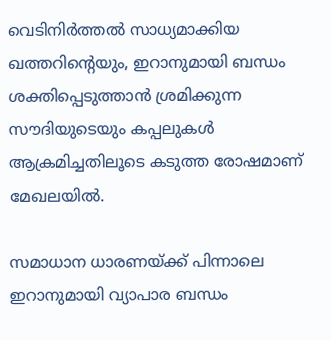വെടിനിർത്തൽ സാധ്യമാക്കിയ ഖത്തറിന്റെയും, ഇറാനുമായി ബന്ധം ശക്തിപ്പെടുത്താൻ ശ്രമിക്കുന്ന സൗദിയുടെയും കപ്പലുകൾ ആക്രമിച്ചതിലൂടെ കടുത്ത രോഷമാണ് മേഖലയിൽ.

സമാധാന ധാരണയ്ക്ക് പിന്നാലെ ഇറാനുമായി വ്യാപാര ബന്ധം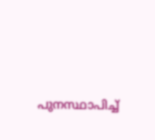പുനസ്ഥാപിച്ച്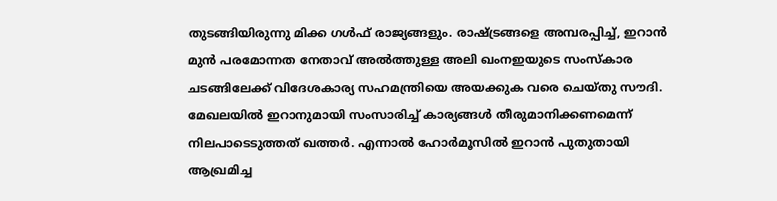തുടങ്ങിയിരുന്നു മിക്ക ഗൾഫ് രാജ്യങ്ങളും. രാഷ്ട്രങ്ങളെ അമ്പരപ്പിച്ച്, ഇറാൻ മുൻ പരമോന്നത നേതാവ് അൽത്തുള്ള അലി ഖംനഇയുടെ സംസ്കാര ചടങ്ങിലേക്ക് വിദേശകാര്യ സഹമന്ത്രിയെ അയക്കുക വരെ ചെയ്തു സൗദി. മേഖലയിൽ ഇറാനുമായി സംസാരിച്ച് കാര്യങ്ങൾ തീരുമാനിക്കണമെന്ന് നിലപാടെടുത്തത് ഖത്തർ. എന്നാൽ ഹോർമൂസിൽ ഇറാൻ പുതുതായി ആഖ്രമിച്ച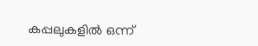കപ്പലുകളിൽ ഒന്ന്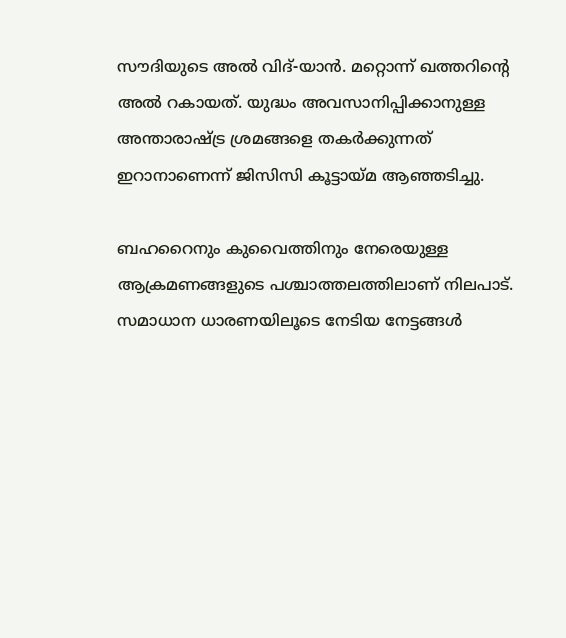സൗദിയുടെ അൽ വിദ്-യാൻ. മറ്റൊന്ന് ഖത്തറിന്റെ അൽ റകായത്. യുദ്ധം അവസാനിപ്പിക്കാനുള്ള അന്താരാഷ്ട്ര ശ്രമങ്ങളെ തകർക്കുന്നത് ഇറാനാണെന്ന് ജിസിസി കൂട്ടായ്മ ആഞ്ഞടിച്ചു.

ബഹറൈനും കുവൈത്തിനും നേരെയുള്ള ആക്രമണങ്ങളുടെ പശ്ചാത്തലത്തിലാണ് നിലപാട്. സമാധാന ധാരണയിലൂടെ നേടിയ നേട്ടങ്ങൾ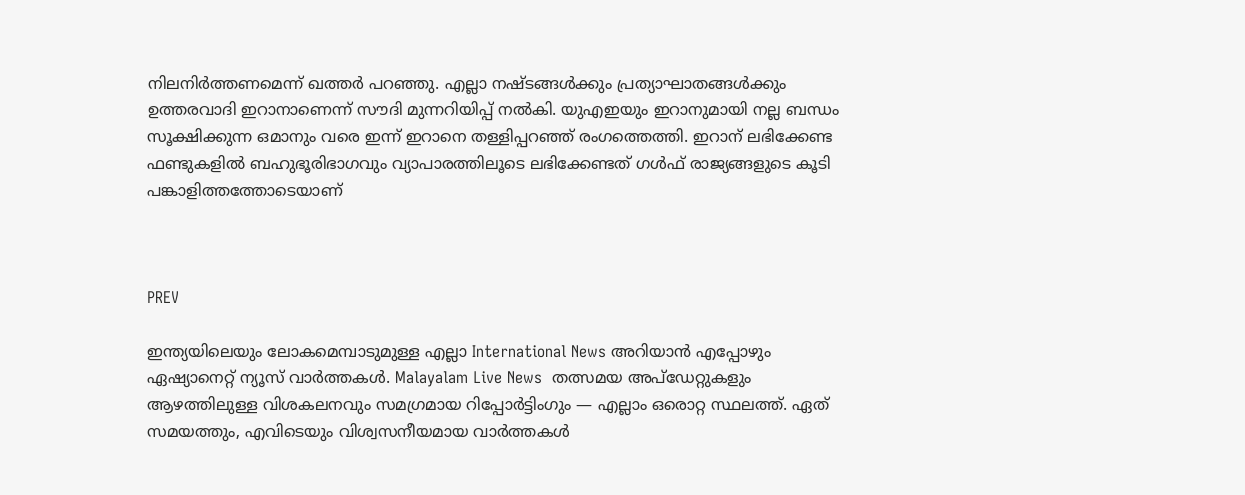നിലനിർത്തണമെന്ന് ഖത്തർ പറഞ്ഞു. എല്ലാ നഷ്ടങ്ങൾക്കും പ്രത്യാഘാതങ്ങൾക്കും ഉത്തരവാദി ഇറാനാണെന്ന് സൗദി മുന്നറിയിപ്പ് നൽകി. യുഎഇയും ഇറാനുമായി നല്ല ബന്ധം സൂക്ഷിക്കുന്ന ഒമാനും വരെ ഇന്ന് ഇറാനെ തള്ളിപ്പറഞ്ഞ് രംഗത്തെത്തി. ഇറാന് ലഭിക്കേണ്ട ഫണ്ടുകളിൽ ബഹുഭൂരിഭാഗവും വ്യാപാരത്തിലൂടെ ലഭിക്കേണ്ടത് ഗൾഫ് രാജ്യങ്ങളുടെ കൂടി പങ്കാളിത്തത്തോടെയാണ്



PREV

ഇന്ത്യയിലെയും ലോകമെമ്പാടുമുള്ള എല്ലാ International News അറിയാൻ എപ്പോഴും ഏഷ്യാനെറ്റ് ന്യൂസ് വാർത്തകൾ. Malayalam Live News  തത്സമയ അപ്‌ഡേറ്റുകളും ആഴത്തിലുള്ള വിശകലനവും സമഗ്രമായ റിപ്പോർട്ടിംഗും — എല്ലാം ഒരൊറ്റ സ്ഥലത്ത്. ഏത് സമയത്തും, എവിടെയും വിശ്വസനീയമായ വാർത്തകൾ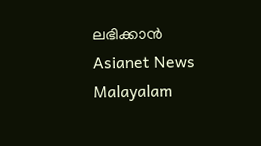ലഭിക്കാൻ Asianet News Malayalam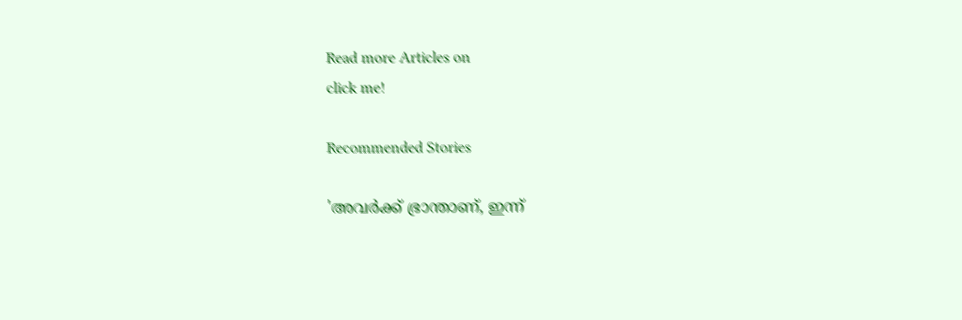Read more Articles on
click me!

Recommended Stories

'അവർക്ക് ഭ്രാന്താണ്, ഇന്ന്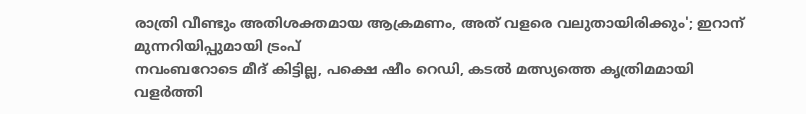രാത്രി വീണ്ടും അതിശക്തമായ ആക്രമണം, അത് വളരെ വലുതായിരിക്കും'; ഇറാന് മുന്നറിയിപ്പുമായി ട്രംപ്
നവംബറോടെ മീദ് കിട്ടില്ല, പക്ഷെ ഷീം റെഡി, കടൽ മത്സ്യത്തെ കൃത്രിമമായി വളര്‍ത്തി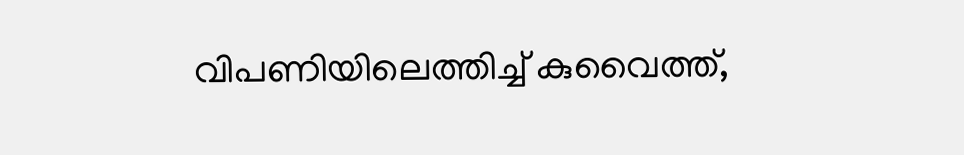വിപണിയിലെത്തിച്ച് കുവൈത്ത്,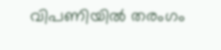വിപണിയിൽ തരംഗം